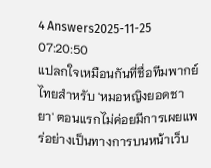4 Answers2025-11-25 07:20:50
แปลกใจเหมือนกันที่ชื่อทีมพากย์ไทยสำหรับ 'หมอหญิงยอดชายา' ตอนแรกไม่ค่อยมีการเผยแพร่อย่างเป็นทางการบนหน้าเว็บ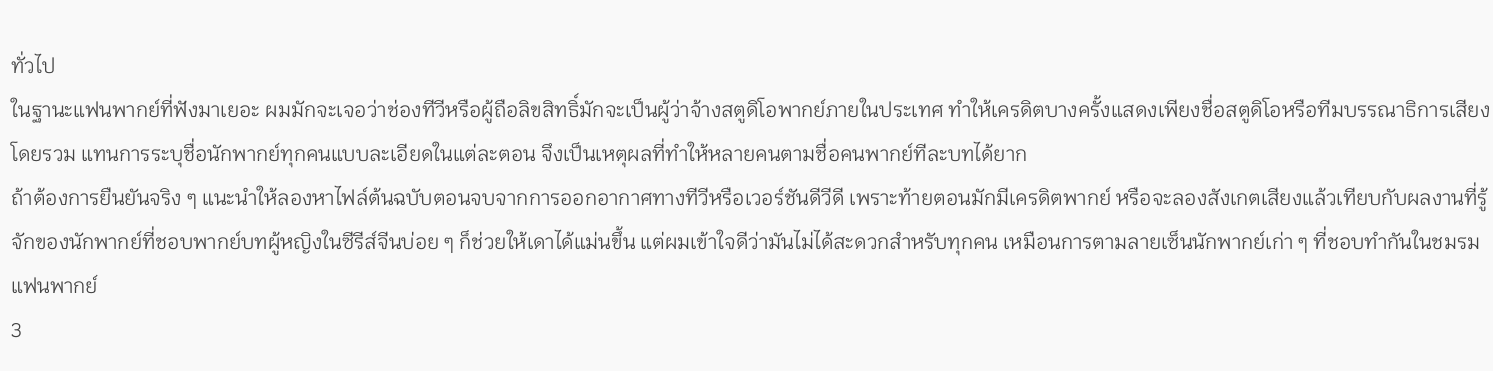ทั่วไป
ในฐานะแฟนพากย์ที่ฟังมาเยอะ ผมมักจะเจอว่าช่องทีวีหรือผู้ถือลิขสิทธิ์มักจะเป็นผู้ว่าจ้างสตูดิโอพากย์ภายในประเทศ ทำให้เครดิตบางครั้งแสดงเพียงชื่อสตูดิโอหรือทีมบรรณาธิการเสียงโดยรวม แทนการระบุชื่อนักพากย์ทุกคนแบบละเอียดในแต่ละตอน จึงเป็นเหตุผลที่ทำให้หลายคนตามชื่อคนพากย์ทีละบทได้ยาก
ถ้าต้องการยืนยันจริง ๆ แนะนำให้ลองหาไฟล์ต้นฉบับตอนจบจากการออกอากาศทางทีวีหรือเวอร์ชันดีวีดี เพราะท้ายตอนมักมีเครดิตพากย์ หรือจะลองสังเกตเสียงแล้วเทียบกับผลงานที่รู้จักของนักพากย์ที่ชอบพากย์บทผู้หญิงในซีรีส์จีนบ่อย ๆ ก็ช่วยให้เดาได้แม่นขึ้น แต่ผมเข้าใจดีว่ามันไม่ได้สะดวกสำหรับทุกคน เหมือนการตามลายเซ็นนักพากย์เก่า ๆ ที่ชอบทำกันในชมรมแฟนพากย์
3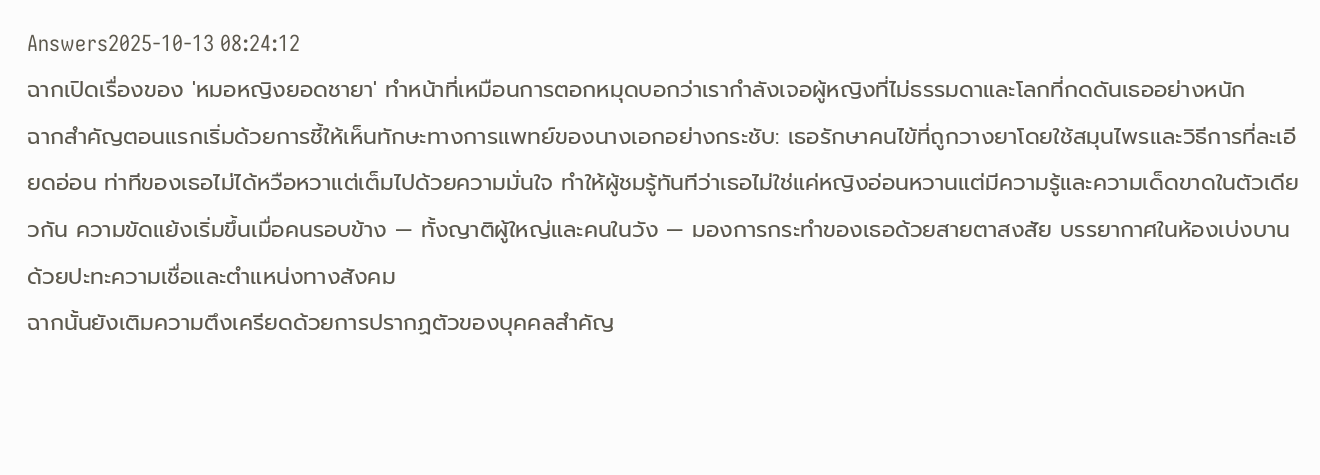Answers2025-10-13 08:24:12
ฉากเปิดเรื่องของ 'หมอหญิงยอดชายา' ทำหน้าที่เหมือนการตอกหมุดบอกว่าเรากำลังเจอผู้หญิงที่ไม่ธรรมดาและโลกที่กดดันเธออย่างหนัก
ฉากสำคัญตอนแรกเริ่มด้วยการชี้ให้เห็นทักษะทางการแพทย์ของนางเอกอย่างกระชับ: เธอรักษาคนไข้ที่ถูกวางยาโดยใช้สมุนไพรและวิธีการที่ละเอียดอ่อน ท่าทีของเธอไม่ได้หวือหวาแต่เต็มไปด้วยความมั่นใจ ทำให้ผู้ชมรู้ทันทีว่าเธอไม่ใช่แค่หญิงอ่อนหวานแต่มีความรู้และความเด็ดขาดในตัวเดียวกัน ความขัดแย้งเริ่มขึ้นเมื่อคนรอบข้าง — ทั้งญาติผู้ใหญ่และคนในวัง — มองการกระทำของเธอด้วยสายตาสงสัย บรรยากาศในห้องเบ่งบานด้วยปะทะความเชื่อและตำแหน่งทางสังคม
ฉากนั้นยังเติมความตึงเครียดด้วยการปรากฏตัวของบุคคลสำคัญ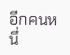อีกคนหนึ่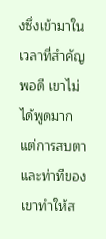งซึ่งเข้ามาในเวลาที่สำคัญพอดี เขาไม่ได้พูดมาก แต่การสบตาและท่าทีของเขาทำให้ส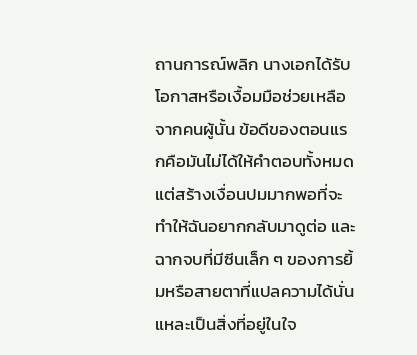ถานการณ์พลิก นางเอกได้รับโอกาสหรือเงื้อมมือช่วยเหลือจากคนผู้นั้น ข้อดีของตอนแรกคือมันไม่ได้ให้คำตอบทั้งหมด แต่สร้างเงื่อนปมมากพอที่จะทำให้ฉันอยากกลับมาดูต่อ และฉากจบที่มีซีนเล็ก ๆ ของการยิ้มหรือสายตาที่แปลความได้นั่นแหละเป็นสิ่งที่อยู่ในใจ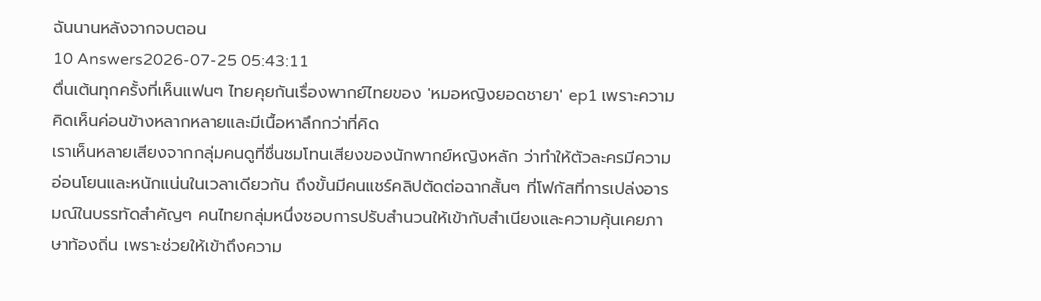ฉันนานหลังจากจบตอน
10 Answers2026-07-25 05:43:11
ตื่นเต้นทุกครั้งที่เห็นแฟนๆ ไทยคุยกันเรื่องพากย์ไทยของ 'หมอหญิงยอดชายา' ep1 เพราะความคิดเห็นค่อนข้างหลากหลายและมีเนื้อหาลึกกว่าที่คิด
เราเห็นหลายเสียงจากกลุ่มคนดูที่ชื่นชมโทนเสียงของนักพากย์หญิงหลัก ว่าทำให้ตัวละครมีความอ่อนโยนและหนักแน่นในเวลาเดียวกัน ถึงขั้นมีคนแชร์คลิปตัดต่อฉากสั้นๆ ที่โฟกัสที่การเปล่งอารมณ์ในบรรทัดสำคัญๆ คนไทยกลุ่มหนึ่งชอบการปรับสำนวนให้เข้ากับสำเนียงและความคุ้นเคยภาษาท้องถิ่น เพราะช่วยให้เข้าถึงความ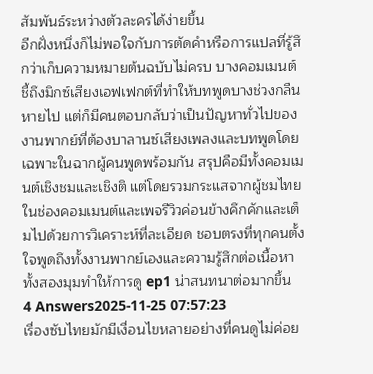สัมพันธ์ระหว่างตัวละครได้ง่ายขึ้น
อีกฝั่งหนึ่งก็ไม่พอใจกับการตัดคำหรือการแปลที่รู้สึกว่าเก็บความหมายต้นฉบับไม่ครบ บางคอมเมนต์ชี้ถึงมิกซ์เสียงเอฟเฟกต์ที่ทำให้บทพูดบางช่วงกลืนหายไป แต่ก็มีคนตอบกลับว่าเป็นปัญหาทั่วไปของงานพากย์ที่ต้องบาลานซ์เสียงเพลงและบทพูดโดยเฉพาะในฉากผู้คนพูดพร้อมกัน สรุปคือมีทั้งคอมเมนต์เชิงชมและเชิงติ แต่โดยรวมกระแสจากผู้ชมไทยในช่องคอมเมนต์และเพจรีวิวค่อนข้างคึกคักและเต็มไปด้วยการวิเคราะห์ที่ละเอียด ชอบตรงที่ทุกคนตั้งใจพูดถึงทั้งงานพากย์เองและความรู้สึกต่อเนื้อหา ทั้งสองมุมทำให้การดู ep1 น่าสนทนาต่อมากขึ้น
4 Answers2025-11-25 07:57:23
เรื่องซับไทยมักมีเงื่อนไขหลายอย่างที่คนดูไม่ค่อย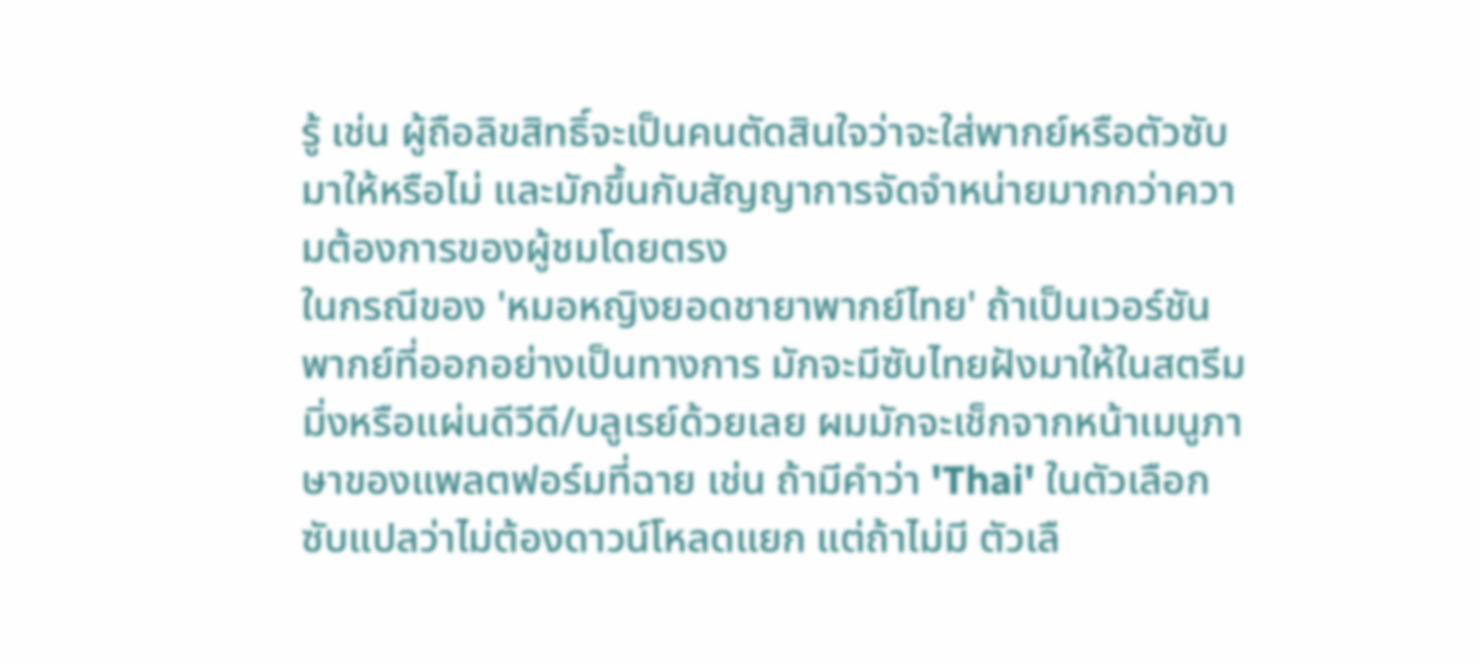รู้ เช่น ผู้ถือลิขสิทธิ์จะเป็นคนตัดสินใจว่าจะใส่พากย์หรือตัวซับมาให้หรือไม่ และมักขึ้นกับสัญญาการจัดจำหน่ายมากกว่าความต้องการของผู้ชมโดยตรง
ในกรณีของ 'หมอหญิงยอดชายาพากย์ไทย' ถ้าเป็นเวอร์ชันพากย์ที่ออกอย่างเป็นทางการ มักจะมีซับไทยฝังมาให้ในสตรีมมิ่งหรือแผ่นดีวีดี/บลูเรย์ด้วยเลย ผมมักจะเช็กจากหน้าเมนูภาษาของแพลตฟอร์มที่ฉาย เช่น ถ้ามีคำว่า 'Thai' ในตัวเลือกซับแปลว่าไม่ต้องดาวน์โหลดแยก แต่ถ้าไม่มี ตัวเลื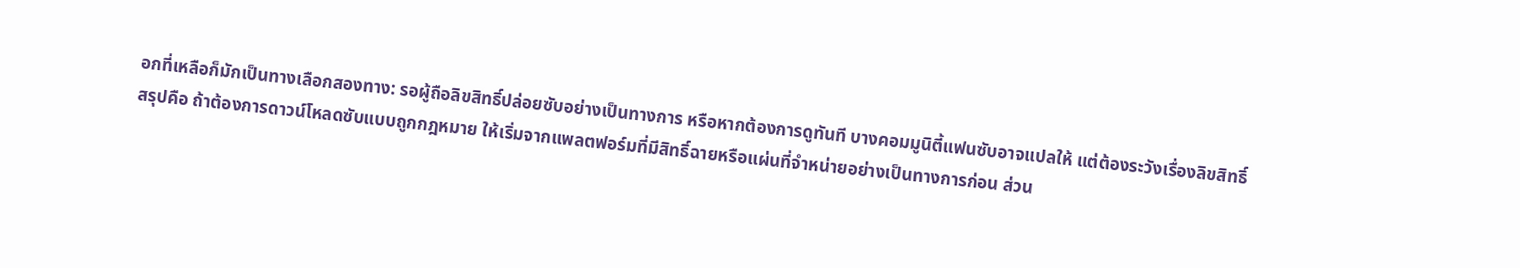อกที่เหลือก็มักเป็นทางเลือกสองทาง: รอผู้ถือลิขสิทธิ์ปล่อยซับอย่างเป็นทางการ หรือหากต้องการดูทันที บางคอมมูนิตี้แฟนซับอาจแปลให้ แต่ต้องระวังเรื่องลิขสิทธิ์
สรุปคือ ถ้าต้องการดาวน์โหลดซับแบบถูกกฎหมาย ให้เริ่มจากแพลตฟอร์มที่มีสิทธิ์ฉายหรือแผ่นที่จำหน่ายอย่างเป็นทางการก่อน ส่วน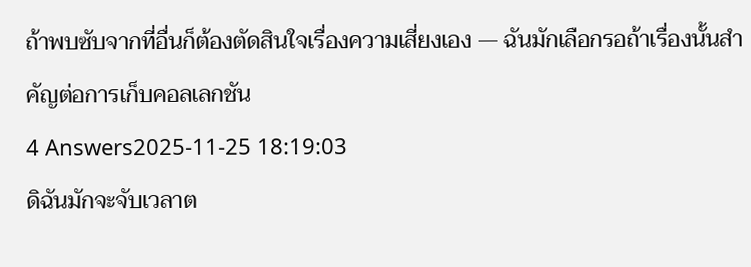ถ้าพบซับจากที่อื่นก็ต้องตัดสินใจเรื่องความเสี่ยงเอง — ฉันมักเลือกรอถ้าเรื่องนั้นสำคัญต่อการเก็บคอลเลกชัน
4 Answers2025-11-25 18:19:03
ดิฉันมักจะจับเวลาต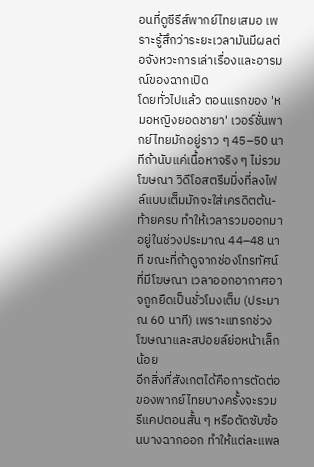อนที่ดูซีรีส์พากย์ไทยเสมอ เพราะรู้สึกว่าระยะเวลามันมีผลต่อจังหวะการเล่าเรื่องและอารมณ์ของฉากเปิด
โดยทั่วไปแล้ว ตอนแรกของ 'หมอหญิงยอดชายา' เวอร์ชั่นพากย์ไทยมักอยู่ราว ๆ 45–50 นาทีถ้านับแค่เนื้อหาจริง ๆ ไม่รวมโฆษณา วิดีโอสตรีมมิ่งที่ลงไฟล์แบบเต็มมักจะใส่เครดิตต้น-ท้ายครบ ทำให้เวลารวมออกมาอยู่ในช่วงประมาณ 44–48 นาที ขณะที่ถ้าดูจากช่องโทรทัศน์ที่มีโฆษณา เวลาออกอากาศอาจถูกยืดเป็นชั่วโมงเต็ม (ประมาณ 60 นาที) เพราะแทรกช่วงโฆษณาและสปอยล์ย่อหน้าเล็กน้อย
อีกสิ่งที่สังเกตได้คือการตัดต่อของพากย์ไทยบางครั้งจะรวมรีแคปตอนสั้น ๆ หรือตัดซับซ้อนบางฉากออก ทำให้แต่ละแพล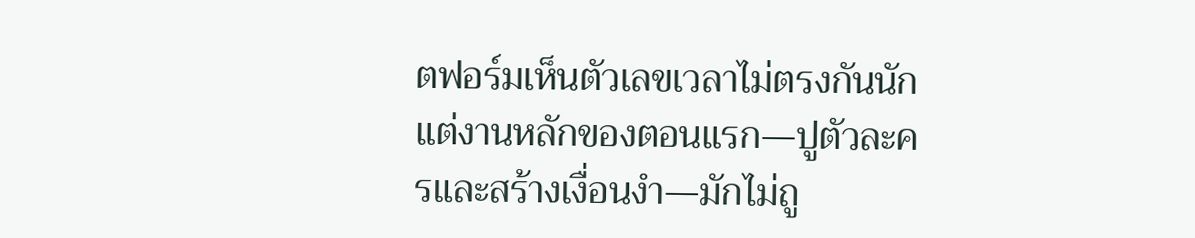ตฟอร์มเห็นตัวเลขเวลาไม่ตรงกันนัก แต่งานหลักของตอนแรก—ปูตัวละครและสร้างเงื่อนงำ—มักไม่ถู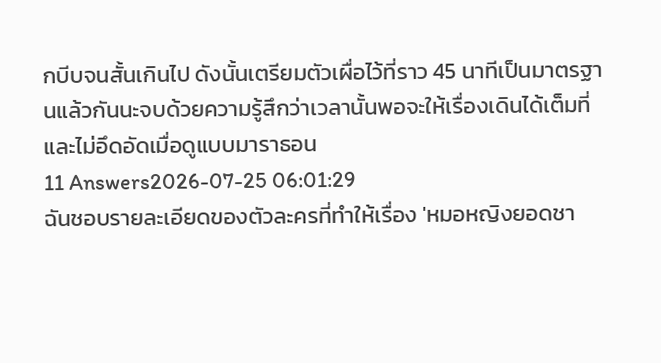กบีบจนสั้นเกินไป ดังนั้นเตรียมตัวเผื่อไว้ที่ราว 45 นาทีเป็นมาตรฐานแล้วกันนะจบด้วยความรู้สึกว่าเวลานั้นพอจะให้เรื่องเดินได้เต็มที่และไม่อึดอัดเมื่อดูแบบมาราธอน
11 Answers2026-07-25 06:01:29
ฉันชอบรายละเอียดของตัวละครที่ทำให้เรื่อง 'หมอหญิงยอดชา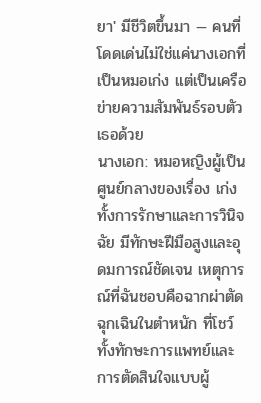ยา' มีชีวิตขึ้นมา — คนที่โดดเด่นไม่ใช่แค่นางเอกที่เป็นหมอเก่ง แต่เป็นเครือข่ายความสัมพันธ์รอบตัวเธอด้วย
นางเอก: หมอหญิงผู้เป็นศูนย์กลางของเรื่อง เก่งทั้งการรักษาและการวินิจฉัย มีทักษะฝีมือสูงและอุดมการณ์ชัดเจน เหตุการณ์ที่ฉันชอบคือฉากผ่าตัดฉุกเฉินในตำหนัก ที่โชว์ทั้งทักษะการแพทย์และการตัดสินใจแบบผู้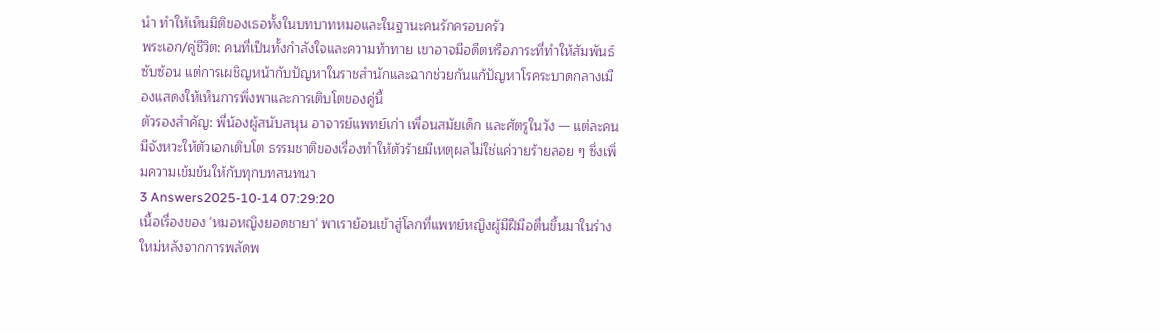นำ ทำให้เห็นมิติของเธอทั้งในบทบาทหมอและในฐานะคนรักครอบครัว
พระเอก/คู่ชีวิต: คนที่เป็นทั้งกำลังใจและความท้าทาย เขาอาจมีอดีตหรือภาระที่ทำให้สัมพันธ์ซับซ้อน แต่การเผชิญหน้ากับปัญหาในราชสำนักและฉากช่วยกันแก้ปัญหาโรคระบาดกลางเมืองแสดงให้เห็นการพึ่งพาและการเติบโตของคู่นี้
ตัวรองสำคัญ: พี่น้องผู้สนับสนุน อาจารย์แพทย์เก่า เพื่อนสมัยเด็ก และศัตรูในวัง — แต่ละคนมีจังหวะให้ตัวเอกเติบโต ธรรมชาติของเรื่องทำให้ตัวร้ายมีเหตุผลไม่ใช่แค่วายร้ายลอย ๆ ซึ่งเพิ่มความเข้มข้นให้กับทุกบทสนทนา
3 Answers2025-10-14 07:29:20
เนื้อเรื่องของ 'หมอหญิงยอดชายา' พาเราย้อนเข้าสู่โลกที่แพทย์หญิงผู้มีฝีมือตื่นขึ้นมาในร่างใหม่หลังจากการพลัดพ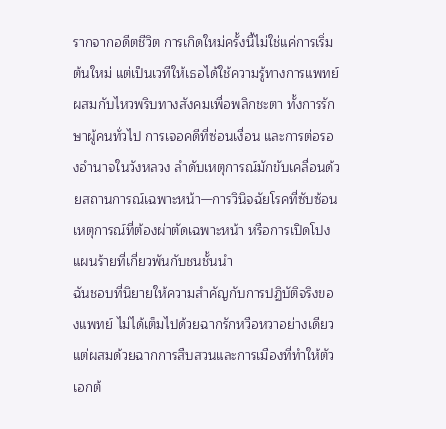รากจากอดีตชีวิต การเกิดใหม่ครั้งนี้ไม่ใช่แค่การเริ่มต้นใหม่ แต่เป็นเวทีให้เธอได้ใช้ความรู้ทางการแพทย์ผสมกับไหวพริบทางสังคมเพื่อพลิกชะตา ทั้งการรักษาผู้คนทั่วไป การเจอคดีที่ซ่อนเงื่อน และการต่อรองอำนาจในวังหลวง ลำดับเหตุการณ์มักขับเคลื่อนด้วยสถานการณ์เฉพาะหน้า—การวินิจฉัยโรคที่ซับซ้อน เหตุการณ์ที่ต้องผ่าตัดเฉพาะหน้า หรือการเปิดโปงแผนร้ายที่เกี่ยวพันกับชนชั้นนำ
ฉันชอบที่นิยายให้ความสำคัญกับการปฏิบัติจริงของแพทย์ ไม่ได้เต็มไปด้วยฉากรักหวือหวาอย่างเดียว แต่ผสมด้วยฉากการสืบสวนและการเมืองที่ทำให้ตัวเอกต้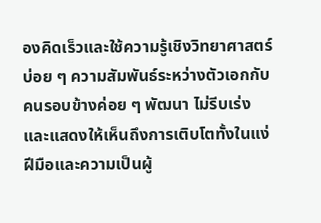องคิดเร็วและใช้ความรู้เชิงวิทยาศาสตร์บ่อย ๆ ความสัมพันธ์ระหว่างตัวเอกกับคนรอบข้างค่อย ๆ พัฒนา ไม่รีบเร่ง และแสดงให้เห็นถึงการเติบโตทั้งในแง่ฝีมือและความเป็นผู้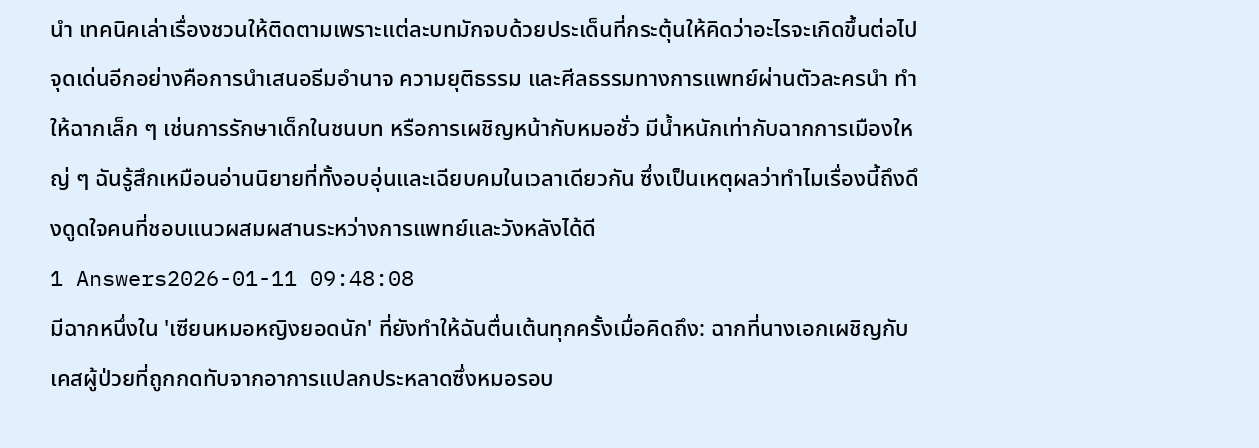นำ เทคนิคเล่าเรื่องชวนให้ติดตามเพราะแต่ละบทมักจบด้วยประเด็นที่กระตุ้นให้คิดว่าอะไรจะเกิดขึ้นต่อไป
จุดเด่นอีกอย่างคือการนำเสนอธีมอำนาจ ความยุติธรรม และศีลธรรมทางการแพทย์ผ่านตัวละครนำ ทำให้ฉากเล็ก ๆ เช่นการรักษาเด็กในชนบท หรือการเผชิญหน้ากับหมอชั่ว มีน้ำหนักเท่ากับฉากการเมืองใหญ่ ๆ ฉันรู้สึกเหมือนอ่านนิยายที่ทั้งอบอุ่นและเฉียบคมในเวลาเดียวกัน ซึ่งเป็นเหตุผลว่าทำไมเรื่องนี้ถึงดึงดูดใจคนที่ชอบแนวผสมผสานระหว่างการแพทย์และวังหลังได้ดี
1 Answers2026-01-11 09:48:08
มีฉากหนึ่งใน 'เซียนหมอหญิงยอดนัก' ที่ยังทำให้ฉันตื่นเต้นทุกครั้งเมื่อคิดถึง: ฉากที่นางเอกเผชิญกับเคสผู้ป่วยที่ถูกกดทับจากอาการแปลกประหลาดซึ่งหมอรอบ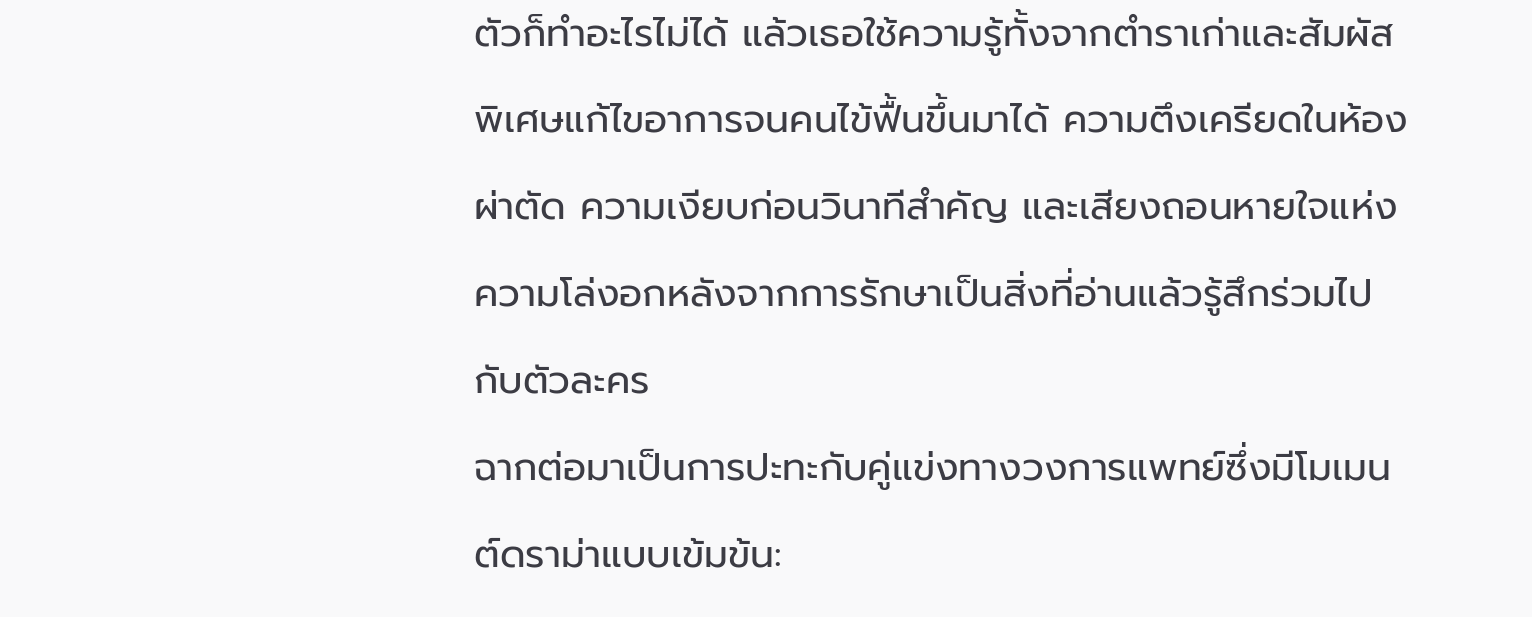ตัวก็ทำอะไรไม่ได้ แล้วเธอใช้ความรู้ทั้งจากตำราเก่าและสัมผัสพิเศษแก้ไขอาการจนคนไข้ฟื้นขึ้นมาได้ ความตึงเครียดในห้องผ่าตัด ความเงียบก่อนวินาทีสำคัญ และเสียงถอนหายใจแห่งความโล่งอกหลังจากการรักษาเป็นสิ่งที่อ่านแล้วรู้สึกร่วมไปกับตัวละคร
ฉากต่อมาเป็นการปะทะกับคู่แข่งทางวงการแพทย์ซึ่งมีโมเมนต์ดราม่าแบบเข้มข้น: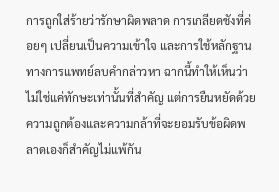การถูกใส่ร้ายว่ารักษาผิดพลาด การเกลียดชังที่ค่อยๆ เปลี่ยนเป็นความเข้าใจ และการใช้หลักฐานทางการแพทย์ลบคำกล่าวหา ฉากนี้ทำให้เห็นว่าไม่ใช่แค่ทักษะเท่านั้นที่สำคัญ แต่การยืนหยัดด้วยความถูกต้องและความกล้าที่จะยอมรับข้อผิดพลาดเองก็สำคัญไม่แพ้กัน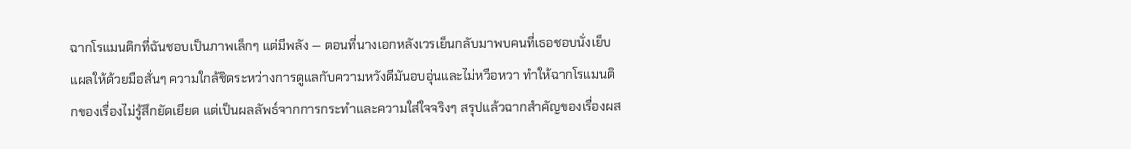ฉากโรแมนติกที่ฉันชอบเป็นภาพเล็กๆ แต่มีพลัง — ตอนที่นางเอกหลังเวรเย็นกลับมาพบคนที่เธอชอบนั่งเย็บแผลให้ด้วยมือสั่นๆ ความใกล้ชิดระหว่างการดูแลกับความหวังดีมันอบอุ่นและไม่หวือหวา ทำให้ฉากโรแมนติกของเรื่องไม่รู้สึกยัดเยียด แต่เป็นผลลัพธ์จากการกระทำและความใส่ใจจริงๆ สรุปแล้วฉากสำคัญของเรื่องผส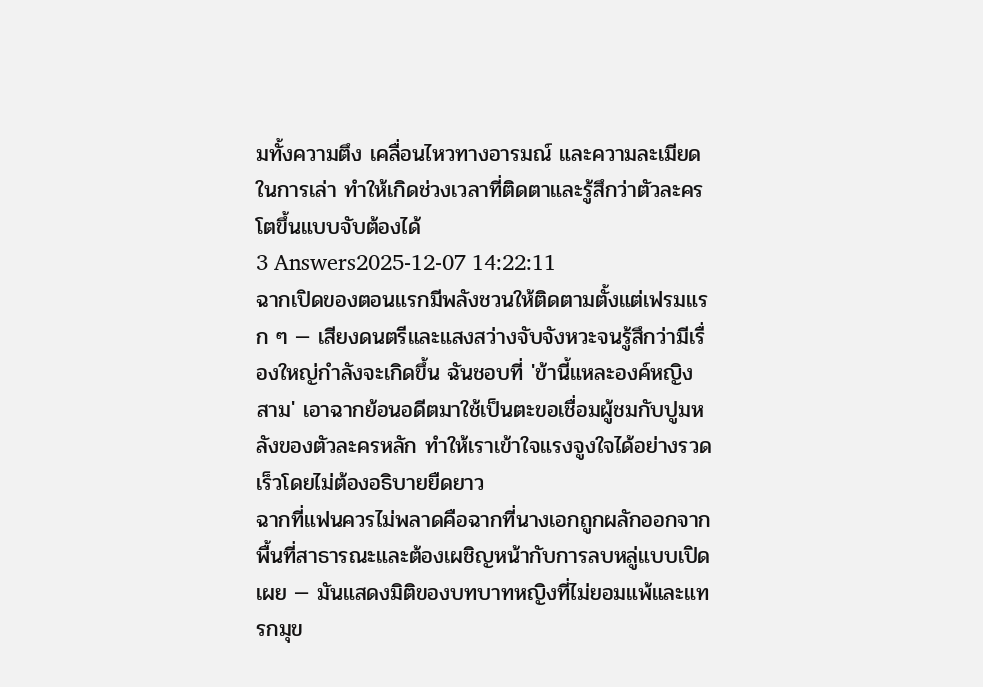มทั้งความตึง เคลื่อนไหวทางอารมณ์ และความละเมียดในการเล่า ทำให้เกิดช่วงเวลาที่ติดตาและรู้สึกว่าตัวละครโตขึ้นแบบจับต้องได้
3 Answers2025-12-07 14:22:11
ฉากเปิดของตอนแรกมีพลังชวนให้ติดตามตั้งแต่เฟรมแรก ๆ — เสียงดนตรีและแสงสว่างจับจังหวะจนรู้สึกว่ามีเรื่องใหญ่กำลังจะเกิดขึ้น ฉันชอบที่ 'ข้านี้แหละองค์หญิงสาม' เอาฉากย้อนอดีตมาใช้เป็นตะขอเชื่อมผู้ชมกับปูมหลังของตัวละครหลัก ทำให้เราเข้าใจแรงจูงใจได้อย่างรวดเร็วโดยไม่ต้องอธิบายยืดยาว
ฉากที่แฟนควรไม่พลาดคือฉากที่นางเอกถูกผลักออกจากพื้นที่สาธารณะและต้องเผชิญหน้ากับการลบหลู่แบบเปิดเผย — มันแสดงมิติของบทบาทหญิงที่ไม่ยอมแพ้และแทรกมุข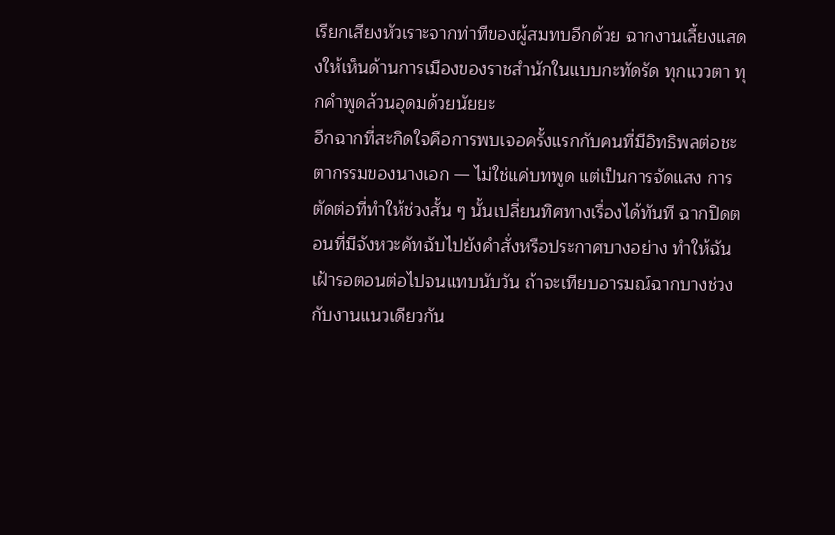เรียกเสียงหัวเราะจากท่าทีของผู้สมทบอีกด้วย ฉากงานเลี้ยงแสดงให้เห็นด้านการเมืองของราชสำนักในแบบกะทัดรัด ทุกแววตา ทุกคำพูดล้วนอุดมด้วยนัยยะ
อีกฉากที่สะกิดใจคือการพบเจอครั้งแรกกับคนที่มีอิทธิพลต่อชะตากรรมของนางเอก — ไม่ใช่แค่บทพูด แต่เป็นการจัดแสง การตัดต่อที่ทำให้ช่วงสั้น ๆ นั้นเปลี่ยนทิศทางเรื่องได้ทันที ฉากปิดตอนที่มีจังหวะคัทฉับไปยังคำสั่งหรือประกาศบางอย่าง ทำให้ฉันเฝ้ารอตอนต่อไปจนแทบนับวัน ถ้าจะเทียบอารมณ์ฉากบางช่วงกับงานแนวเดียวกัน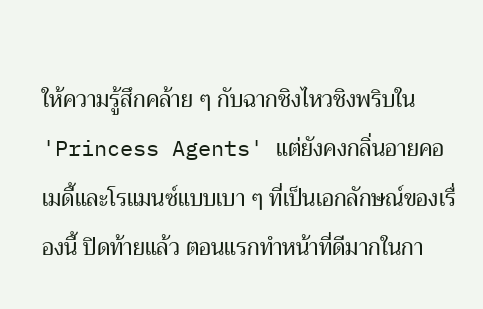ให้ความรู้สึกคล้าย ๆ กับฉากชิงไหวชิงพริบใน 'Princess Agents' แต่ยังคงกลิ่นอายคอเมดี้และโรแมนซ์แบบเบา ๆ ที่เป็นเอกลักษณ์ของเรื่องนี้ ปิดท้ายแล้ว ตอนแรกทำหน้าที่ดีมากในกา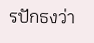รปักธงว่า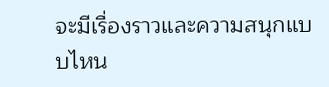จะมีเรื่องราวและความสนุกแบบไหน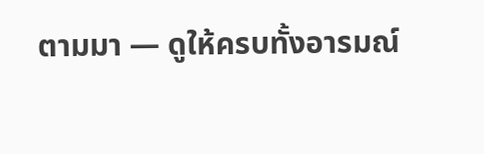ตามมา — ดูให้ครบทั้งอารมณ์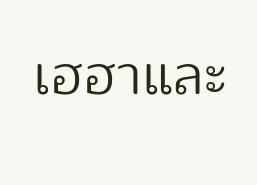เฮฮาและ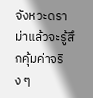จังหวะดราม่าแล้วจะรู้สึกคุ้มค่าจริง ๆ